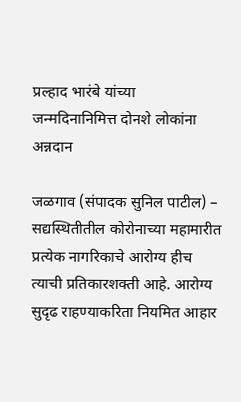प्रल्हाद भारंबे यांच्या जन्मदिनानिमित्त दोनशे लोकांना अन्नदान

जळगाव (संपादक सुनिल पाटील) – सद्यस्थितीतील कोरोनाच्या महामारीत प्रत्येक नागरिकाचे आरोग्य हीच त्याची प्रतिकारशक्ती आहे. आरोग्य सुदृढ राहण्याकरिता नियमित आहार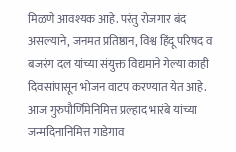मिळणे आवश्यक आहे. परंतु रोजगार बंद असल्याने, जनमत प्रतिष्ठान, विश्व हिंदू परिषद व बजरंग दल यांच्या संयुक्त विद्यमाने गेल्या काही दिवसांपासून भोजन वाटप करण्यात येत आहे.
आज गुरुपौर्णिमेनिमित्त प्रल्हाद भारंबे यांच्या जन्मदिनानिमित्त गाडेगाव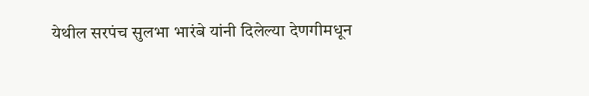येथील सरपंच सुलभा भारंबे यांनी दिलेल्या देणगीमधून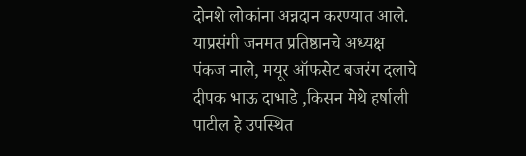दोनशे लोकांना अन्नदान करण्यात आले. याप्रसंगी जनमत प्रतिष्ठानचे अध्यक्ष पंकज नाले, मयूर ऑफसेट बजरंग दलाचे दीपक भाऊ दाभाडे ,किसन मेथे हर्षाली पाटील हे उपस्थित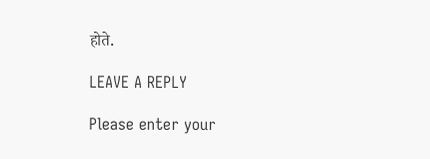होते.

LEAVE A REPLY

Please enter your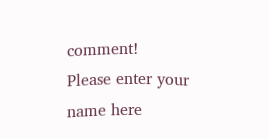comment!
Please enter your name here